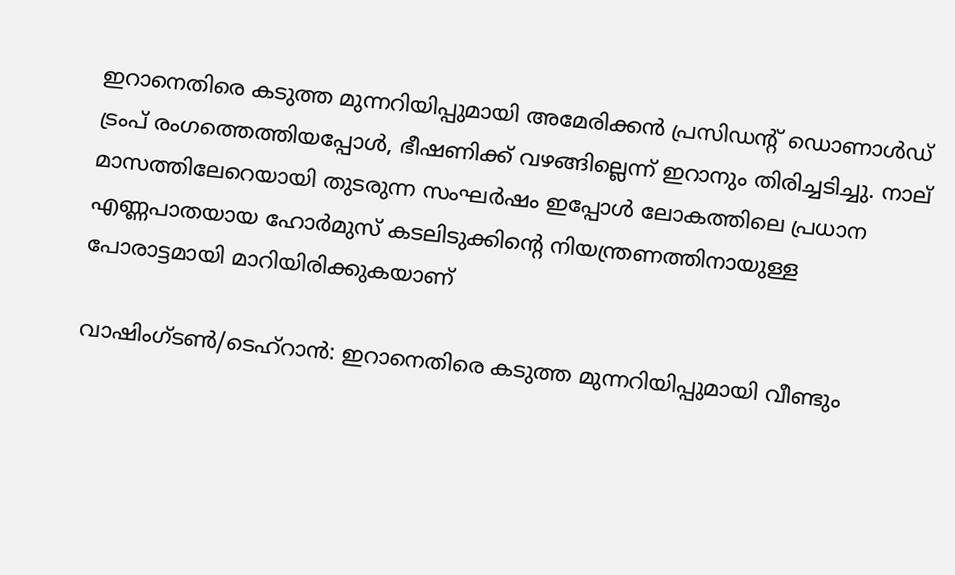ഇറാനെതിരെ കടുത്ത മുന്നറിയിപ്പുമായി അമേരിക്കൻ പ്രസിഡന്റ് ഡൊണാൾഡ് ട്രംപ് രംഗത്തെത്തിയപ്പോൾ, ഭീഷണിക്ക് വഴങ്ങില്ലെന്ന് ഇറാനും തിരിച്ചടിച്ചു. നാല് മാസത്തിലേറെയായി തുടരുന്ന സംഘർഷം ഇപ്പോൾ ലോകത്തിലെ പ്രധാന എണ്ണപാതയായ ഹോർമുസ് കടലിടുക്കിന്റെ നിയന്ത്രണത്തിനായുള്ള പോരാട്ടമായി മാറിയിരിക്കുകയാണ്

വാഷിംഗ്ടൺ/ടെഹ്‌റാൻ: ഇറാനെതിരെ കടുത്ത മുന്നറിയിപ്പുമായി വീണ്ടും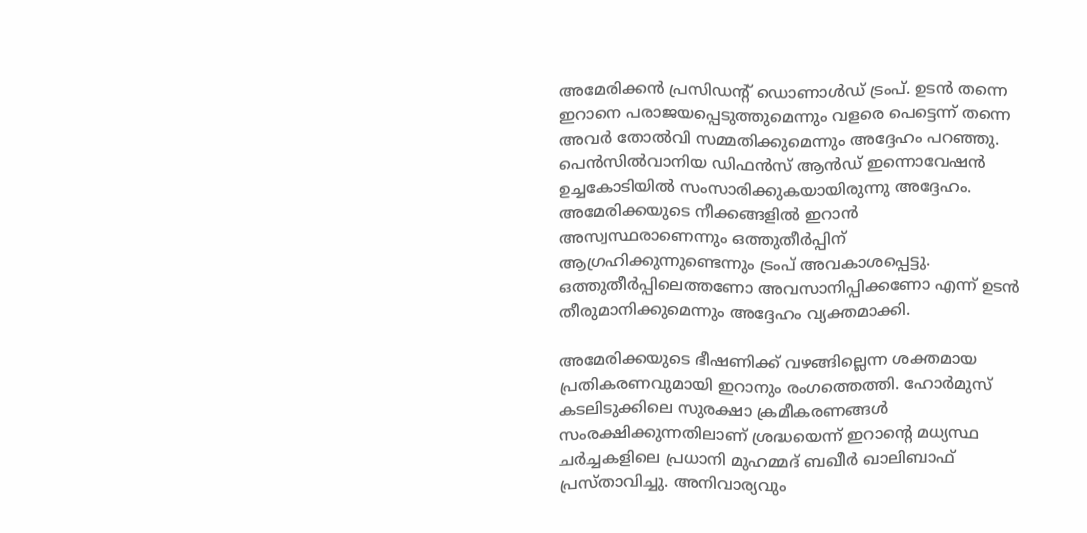അമേരിക്കൻ പ്രസിഡന്റ് ഡൊണാൾഡ് ട്രംപ്. ഉടൻ തന്നെ ഇറാനെ പരാജയപ്പെടുത്തുമെന്നും വളരെ പെട്ടെന്ന് തന്നെ അവർ തോൽവി സമ്മതിക്കുമെന്നും അദ്ദേഹം പറഞ്ഞു. പെൻസിൽവാനിയ ഡിഫൻസ് ആൻഡ് ഇന്നൊവേഷൻ ഉച്ചകോടിയിൽ സംസാരിക്കുകയായിരുന്നു അദ്ദേഹം. അമേരിക്കയുടെ നീക്കങ്ങളിൽ ഇറാൻ അസ്വസ്ഥരാണെന്നും ഒത്തുതീർപ്പിന് ആഗ്രഹിക്കുന്നുണ്ടെന്നും ട്രംപ് അവകാശപ്പെട്ടു. ഒത്തുതീർപ്പിലെത്തണോ അവസാനിപ്പിക്കണോ എന്ന് ഉടൻ തീരുമാനിക്കുമെന്നും അദ്ദേഹം വ്യക്തമാക്കി.

അമേരിക്കയുടെ ഭീഷണിക്ക് വഴങ്ങില്ലെന്ന ശക്തമായ പ്രതികരണവുമായി ഇറാനും രംഗത്തെത്തി. ഹോർമുസ് കടലിടുക്കിലെ സുരക്ഷാ ക്രമീകരണങ്ങൾ സംരക്ഷിക്കുന്നതിലാണ് ശ്രദ്ധയെന്ന് ഇറാന്റെ മധ്യസ്ഥ ചർച്ചകളിലെ പ്രധാനി മുഹമ്മദ് ബഖീർ ഖാലിബാഫ് പ്രസ്താവിച്ചു. അനിവാര്യവും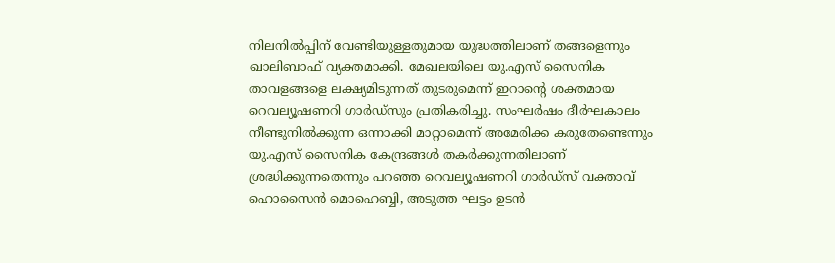നിലനിൽപ്പിന് വേണ്ടിയുള്ളതുമായ യുദ്ധത്തിലാണ് തങ്ങളെന്നും ഖാലിബാഫ് വ്യക്തമാക്കി. മേഖലയിലെ യു.എസ് സൈനിക താവളങ്ങളെ ലക്ഷ്യമിടുന്നത് തുടരുമെന്ന് ഇറാന്റെ ശക്തമായ റെവല്യൂഷണറി ഗാർഡ്സും പ്രതികരിച്ചു. സംഘർഷം ദീർഘകാലം നീണ്ടുനിൽക്കുന്ന ഒന്നാക്കി മാറ്റാമെന്ന് അമേരിക്ക കരുതേണ്ടെന്നും യു.എസ് സൈനിക കേന്ദ്രങ്ങൾ തകർക്കുന്നതിലാണ് ശ്രദ്ധിക്കുന്നതെന്നും പറഞ്ഞ റെവല്യൂഷണറി ഗാർഡ്സ് വക്താവ് ഹൊസൈൻ മൊഹെബ്ബി, അടുത്ത ഘട്ടം ഉടൻ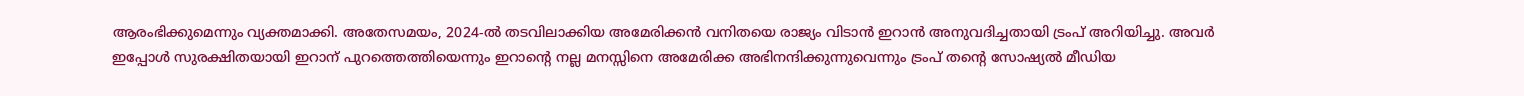ആരംഭിക്കുമെന്നും വ്യക്തമാക്കി. അതേസമയം, 2024-ൽ തടവിലാക്കിയ അമേരിക്കൻ വനിതയെ രാജ്യം വിടാൻ ഇറാൻ അനുവദിച്ചതായി ട്രംപ് അറിയിച്ചു. അവർ ഇപ്പോൾ സുരക്ഷിതയായി ഇറാന് പുറത്തെത്തിയെന്നും ഇറാന്റെ നല്ല മനസ്സിനെ അമേരിക്ക അഭിനന്ദിക്കുന്നുവെന്നും ട്രംപ് തന്റെ സോഷ്യൽ മീഡിയ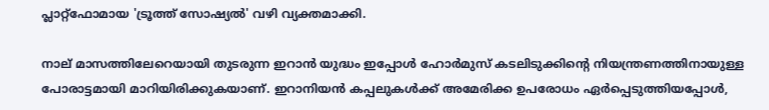പ്ലാറ്റ്‌ഫോമായ 'ട്രൂത്ത് സോഷ്യൽ' വഴി വ്യക്തമാക്കി.

നാല് മാസത്തിലേറെയായി തുടരുന്ന ഇറാൻ യുദ്ധം ഇപ്പോൾ ഹോർമുസ് കടലിടുക്കിന്റെ നിയന്ത്രണത്തിനായുള്ള പോരാട്ടമായി മാറിയിരിക്കുകയാണ്. ഇറാനിയൻ കപ്പലുകൾക്ക് അമേരിക്ക ഉപരോധം ഏർപ്പെടുത്തിയപ്പോൾ,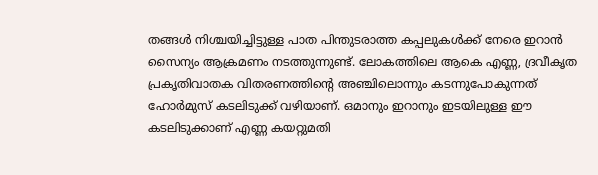തങ്ങൾ നിശ്ചയിച്ചിട്ടുള്ള പാത പിന്തുടരാത്ത കപ്പലുകൾക്ക് നേരെ ഇറാൻ സൈന്യം ആക്രമണം നടത്തുന്നുണ്ട്. ലോകത്തിലെ ആകെ എണ്ണ, ദ്രവീകൃത പ്രകൃതിവാതക വിതരണത്തിന്റെ അഞ്ചിലൊന്നും കടന്നുപോകുന്നത് ഹോർമുസ് കടലിടുക്ക് വഴിയാണ്. ഒമാനും ഇറാനും ഇടയിലുള്ള ഈ കടലിടുക്കാണ് എണ്ണ കയറ്റുമതി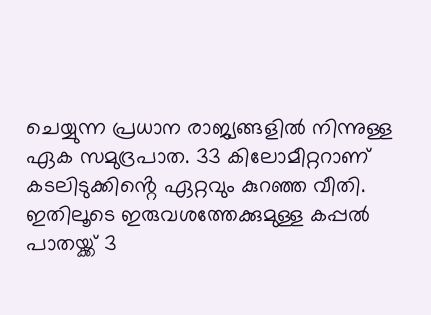ചെയ്യുന്ന പ്രധാന രാജ്യങ്ങളിൽ നിന്നുള്ള ഏക സമുദ്രപാത. 33 കിലോമീറ്ററാണ് കടലിടുക്കിൻ്റെ ഏറ്റവും കുറഞ്ഞ വീതി. ഇതിലൂടെ ഇരുവശത്തേക്കുമുള്ള കപ്പൽ പാതയ്ക്ക് 3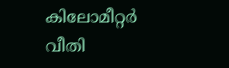കിലോമീറ്റർ വീതി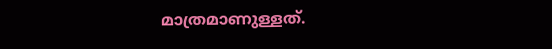മാത്രമാണുള്ളത്.